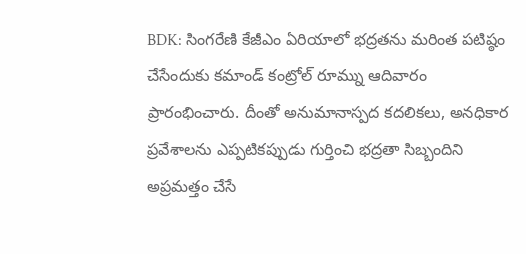BDK: సింగరేణి కేజీఎం ఏరియాలో భద్రతను మరింత పటిష్ఠం చేసేందుకు కమాండ్ కంట్రోల్ రూమ్ను ఆదివారం ప్రారంభించారు. దీంతో అనుమానాస్పద కదలికలు, అనధికార ప్రవేశాలను ఎప్పటికప్పుడు గుర్తించి భద్రతా సిబ్బందిని అప్రమత్తం చేసే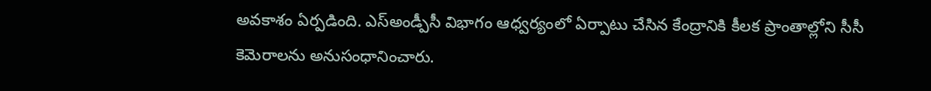అవకాశం ఏర్పడింది. ఎస్అండ్పీసీ విభాగం ఆధ్వర్యంలో ఏర్పాటు చేసిన కేంద్రానికి కీలక ప్రాంతాల్లోని సీసీ కెమెరాలను అనుసంధానించారు.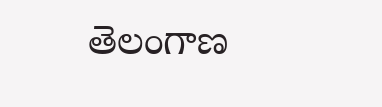తెలంగాణ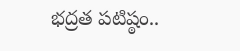భద్రత పటిష్ఠం..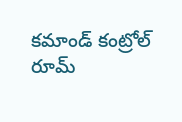కమాండ్ కంట్రోల్ రూమ్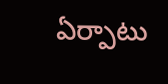ఏర్పాటు